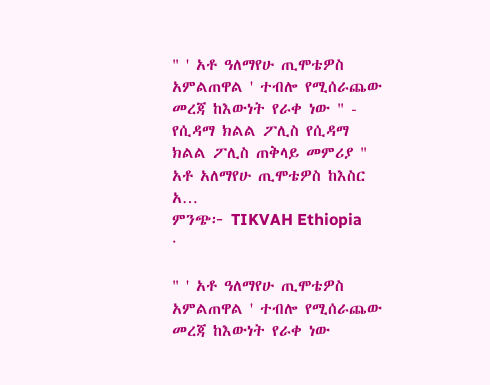" ' አቶ ዓለማየሁ ጢሞቴዎስ አምልጠዋል ' ተብሎ የሚሰራጨው መረጃ ከእውነት የራቀ ነው " - የሲዳማ ክልል ፖሊስ የሲዳማ ክልል ፖሊስ ጠቅላይ መምሪያ " አቶ አለማየሁ ጢሞቴዎስ ከእስር አ…
ምንጭ፦ TIKVAH Ethiopia
·

" ' አቶ ዓለማየሁ ጢሞቴዎስ አምልጠዋል ' ተብሎ የሚሰራጨው መረጃ ከእውነት የራቀ ነው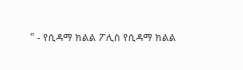" - የሲዳማ ክልል ፖሊስ የሲዳማ ክልል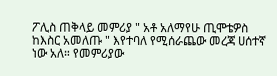ፖሊስ ጠቅላይ መምሪያ " አቶ አለማየሁ ጢሞቴዎስ ከእስር አመለጡ " እየተባለ የሚሰራጨው መረጃ ሀሰተኛ ነው አለ። የመምሪያው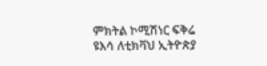ምክትል ኮሚሽነር ፍቅሬ ዩእሳ ለቲክቫህ ኢትዮጵያ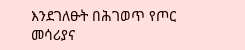እንደገለፁት በሕገወጥ የጦር መሳሪያና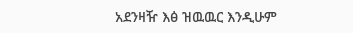አደንዛዥ እፅ ዝዉዉር እንዲሁም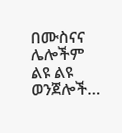በሙስናና ሌሎችም ልዩ ልዩ ወንጀሎች…